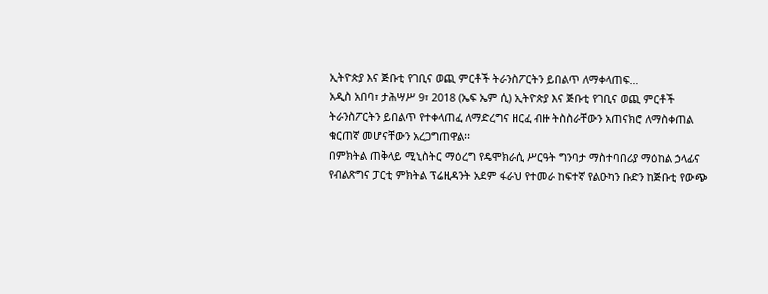ኢትዮጵያ እና ጅቡቲ የገቢና ወጪ ምርቶች ትራንስፖርትን ይበልጥ ለማቀላጠፍ…
አዲስ አበባ፣ ታሕሣሥ 9፣ 2018 (ኤፍ ኤም ሲ) ኢትዮጵያ እና ጅቡቲ የገቢና ወጪ ምርቶች ትራንስፖርትን ይበልጥ የተቀላጠፈ ለማድረግና ዘርፈ ብዙ ትስስራቸውን አጠናክሮ ለማስቀጠል ቁርጠኛ መሆናቸውን አረጋግጠዋል፡፡
በምክትል ጠቅላይ ሚኒስትር ማዕረግ የዴሞክራሲ ሥርዓት ግንባታ ማስተባበሪያ ማዕከል ኃላፊና የብልጽግና ፓርቲ ምክትል ፕሬዚዳንት አደም ፋራህ የተመራ ከፍተኛ የልዑካን ቡድን ከጅቡቲ የውጭ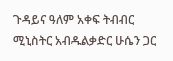ጉዳይና ዓለም አቀፍ ትብብር ሚኒስትር አብዱልቃድር ሁሴን ጋር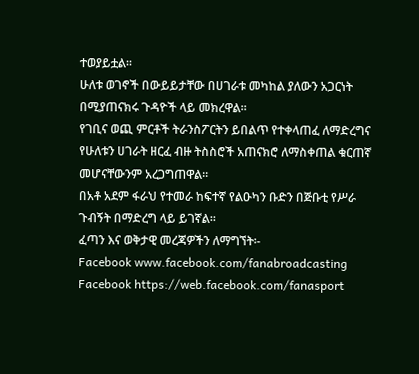ተወያይቷል፡፡
ሁለቱ ወገኖች በውይይታቸው በሀገራቱ መካከል ያለውን አጋርነት በሚያጠናክሩ ጉዳዮች ላይ መክረዋል።
የገቢና ወጪ ምርቶች ትራንስፖርትን ይበልጥ የተቀላጠፈ ለማድረግና የሁለቱን ሀገራት ዘርፈ ብዙ ትስስሮች አጠናክሮ ለማስቀጠል ቁርጠኛ መሆናቸውንም አረጋግጠዋል፡፡
በአቶ አደም ፋራህ የተመራ ከፍተኛ የልዑካን ቡድን በጅቡቲ የሥራ ጉብኝት በማድረግ ላይ ይገኛል፡፡
ፈጣን እና ወቅታዊ መረጃዎችን ለማግኘት፡-
Facebook www.facebook.com/fanabroadcasting
Facebook https://web.facebook.com/fanasport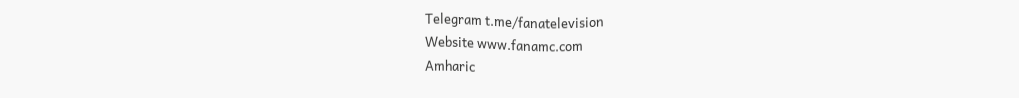Telegram t.me/fanatelevision
Website www.fanamc.com
Amharic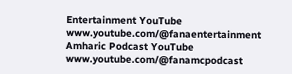Entertainment YouTube www.youtube.com/@fanaentertainment
Amharic Podcast YouTube www.youtube.com/@fanamcpodcast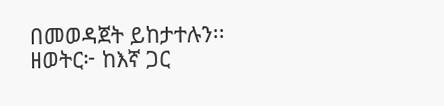በመወዳጀት ይከታተሉን፡፡
ዘወትር፦ ከእኛ ጋር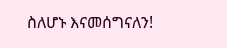ስለሆኑ እናመሰግናለን!